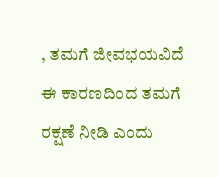, ತಮಗೆ ಜೀವಭಯವಿದೆ ಈ ಕಾರಣದಿಂದ ತಮಗೆ ರಕ್ಷಣೆ ನೀಡಿ ಎಂದು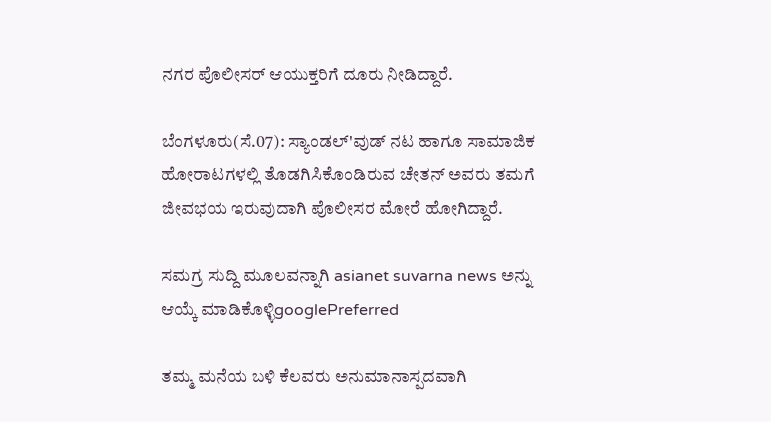ನಗರ ಪೊಲೀಸರ್ ಆಯುಕ್ತರಿಗೆ ದೂರು ನೀಡಿದ್ದಾರೆ.

ಬೆಂಗಳೂರು(ಸೆ.07): ಸ್ಯಾಂಡಲ್'ವುಡ್ ನಟ ಹಾಗೂ ಸಾಮಾಜಿಕ ಹೋರಾಟಗಳಲ್ಲಿ ತೊಡಗಿಸಿಕೊಂಡಿರುವ ಚೇತನ್ ಅವರು ತಮಗೆ ಜೀವಭಯ ಇರುವುದಾಗಿ ಪೊಲೀಸರ ಮೋರೆ ಹೋಗಿದ್ದಾರೆ.

ಸಮಗ್ರ ಸುದ್ದಿ ಮೂಲವನ್ನಾಗಿ asianet suvarna news ಅನ್ನು ಆಯ್ಕೆ ಮಾಡಿಕೊಳ್ಳಿgooglePreferred

ತಮ್ಮ ಮನೆಯ ಬಳಿ ಕೆಲವರು ಅನುಮಾನಾಸ್ಪದವಾಗಿ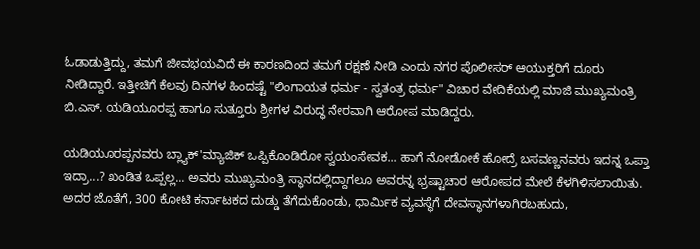ಓಡಾಡುತ್ತಿದ್ದು, ತಮಗೆ ಜೀವಭಯವಿದೆ ಈ ಕಾರಣದಿಂದ ತಮಗೆ ರಕ್ಷಣೆ ನೀಡಿ ಎಂದು ನಗರ ಪೊಲೀಸರ್ ಆಯುಕ್ತರಿಗೆ ದೂರು ನೀಡಿದ್ದಾರೆ. ಇತ್ತೀಚಿಗೆ ಕೆಲವು ದಿನಗಳ ಹಿಂದಷ್ಟೆ "ಲಿಂಗಾಯತ ಧರ್ಮ - ಸ್ವತಂತ್ರ ಧರ್ಮ" ವಿಚಾರ ವೇದಿಕೆಯಲ್ಲಿ ಮಾಜಿ ಮುಖ್ಯಮಂತ್ರಿ ಬಿ.ಎಸ್. ಯಡಿಯೂರಪ್ಪ ಹಾಗೂ ಸುತ್ತೂರು ಶ್ರೀಗಳ ವಿರುದ್ಧ ನೇರವಾಗಿ ಆರೋಪ ಮಾಡಿದ್ದರು.

ಯಡಿಯೂರಪ್ಪನವರು ಬ್ಲ್ಯಾಕ್'ಮ್ಯಾಜಿಕ್ ಒಪ್ಪಿಕೊಂಡಿರೋ ಸ್ವಯಂಸೇವಕ... ಹಾಗೆ ನೋಡೋಕೆ ಹೋದ್ರೆ ಬಸವಣ್ಣನವರು ಇದನ್ನ ಒಪ್ತಾ ಇದ್ರಾ...? ಖಂಡಿತ ಒಪ್ಪಲ್ಲ... ಅವರು ಮುಖ್ಯಮಂತ್ರಿ ಸ್ಥಾನದಲ್ಲಿದ್ದಾಗಲೂ ಅವರನ್ನ ಭ್ರಷ್ಟಾಚಾರ ಆರೋಪದ ಮೇಲೆ ಕೆಳಗಿಳಿಸಲಾಯಿತು. ಅದರ ಜೊತೆಗೆ, 300 ಕೋಟಿ ಕರ್ನಾಟಕದ ದುಡ್ಡು ತೆಗೆದುಕೊಂಡು, ಧಾರ್ಮಿಕ ವ್ಯವಸ್ಥೆಗೆ ದೇವಸ್ಥಾನಗಳಾಗಿರಬಹುದು,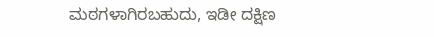ಮಠಗಳಾಗಿರಬಹುದು, ಇಡೀ ದಕ್ಷಿಣ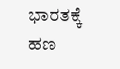ಭಾರತಕ್ಕೆ ಹಣ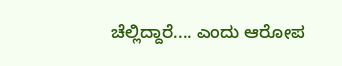ಚೆಲ್ಲಿದ್ದಾರೆ.... ಎಂದು ಆರೋಪ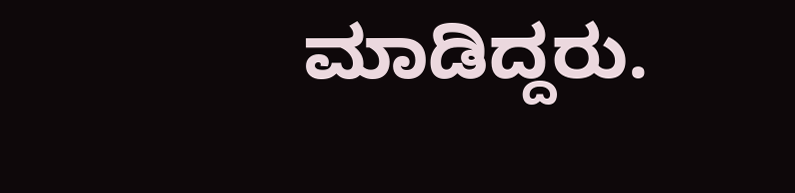ಮಾಡಿದ್ದರು.